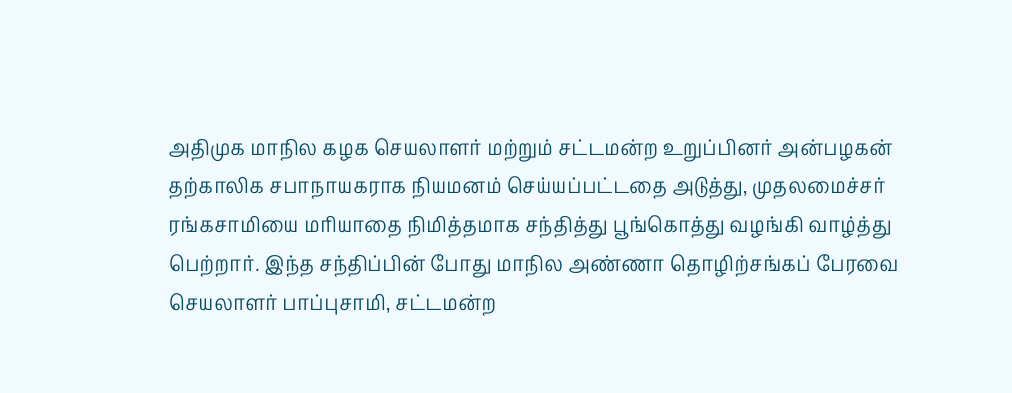அதிமுக மாநில கழக செயலாளர் மற்றும் சட்டமன்ற உறுப்பினர் அன்பழகன் தற்காலிக சபாநாயகராக நியமனம் செய்யப்பட்டதை அடுத்து, முதலமைச்சர் ரங்கசாமியை மரியாதை நிமித்தமாக சந்தித்து பூங்கொத்து வழங்கி வாழ்த்து பெற்றார். இந்த சந்திப்பின் போது மாநில அண்ணா தொழிற்சங்கப் பேரவை செயலாளர் பாப்புசாமி, சட்டமன்ற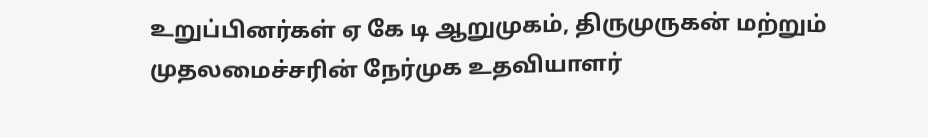உறுப்பினர்கள் ஏ கே டி ஆறுமுகம், திருமுருகன் மற்றும் முதலமைச்சரின் நேர்முக உதவியாளர்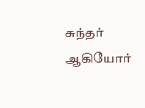சுந்தர் ஆகியோர்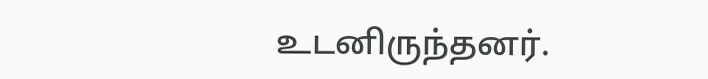உடனிருந்தனர்.